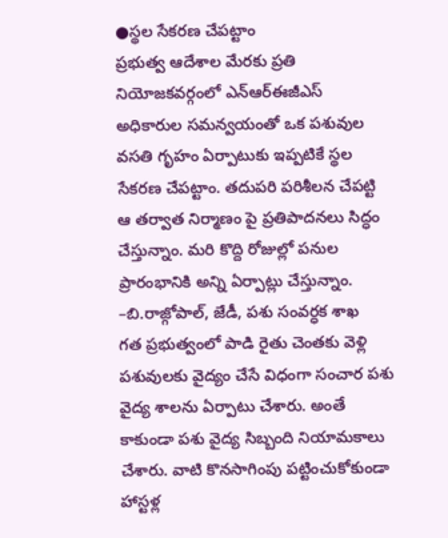●స్థల సేకరణ చేపట్టాం
ప్రభుత్వ ఆదేశాల మేరకు ప్రతి నియోజకవర్గంలో ఎన్ఆర్ఈజీఎస్ అధికారుల సమన్వయంతో ఒక పశువుల వసతి గృహం ఏర్పాటుకు ఇప్పటికే స్థల సేకరణ చేపట్టాం. తదుపరి పరిశీలన చేపట్టి ఆ తర్వాత నిర్మాణం పై ప్రతిపాదనలు సిద్ధం చేస్తున్నాం. మరి కొద్ది రోజుల్లో పనుల ప్రారంభానికి అన్ని ఏర్పాట్లు చేస్తున్నాం.
–బి.రాజ్గోపాల్, జేడీ, పశు సంవర్ధక శాఖ
గత ప్రభుత్వంలో పాడి రైతు చెంతకు వెళ్లి పశువులకు వైద్యం చేసే విధంగా సంచార పశు వైద్య శాలను ఏర్పాటు చేశారు. అంతే కాకుండా పశు వైద్య సిబ్బంది నియామకాలు చేశారు. వాటి కొనసాగింపు పట్టించుకోకుండా హాస్టళ్ల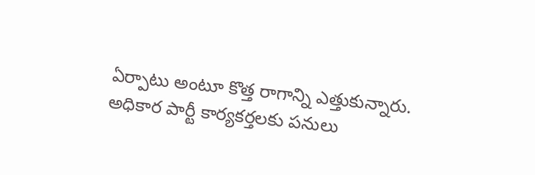ఏర్పాటు అంటూ కొత్త రాగాన్ని ఎత్తుకున్నారు. అధికార పార్టీ కార్యకర్తలకు పనులు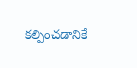కల్పించడానికే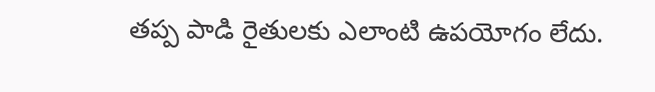తప్ప పాడి రైతులకు ఎలాంటి ఉపయోగం లేదు.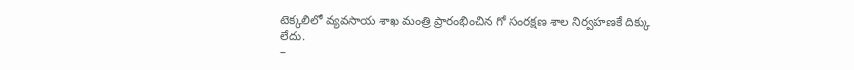టెక్కలిలో వ్యవసాయ శాఖ మంత్రి ప్రారంభించిన గో సంరక్షణ శాల నిర్వహణకే దిక్కు లేదు.
–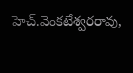హెచ్.వెంకటేశ్వరరావు,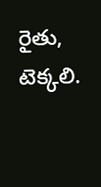రైతు, టెక్కలి.